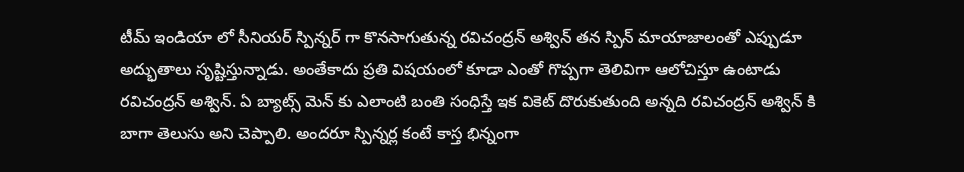టీమ్ ఇండియా లో సీనియర్ స్పిన్నర్ గా కొనసాగుతున్న రవిచంద్రన్ అశ్విన్ తన స్పిన్ మాయాజాలంతో ఎప్పుడూ అద్భుతాలు సృష్టిస్తున్నాడు. అంతేకాదు ప్రతి విషయంలో కూడా ఎంతో గొప్పగా తెలివిగా ఆలోచిస్తూ ఉంటాడు రవిచంద్రన్ అశ్విన్. ఏ బ్యాట్స్ మెన్ కు ఎలాంటి బంతి సంధిస్తే ఇక వికెట్ దొరుకుతుంది అన్నది రవిచంద్రన్ అశ్విన్ కి బాగా తెలుసు అని చెప్పాలి. అందరూ స్పిన్నర్ల కంటే కాస్త భిన్నంగా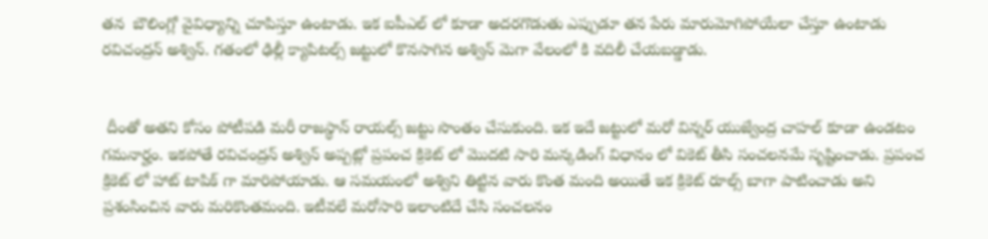తన  బౌలింగ్లో వైవిధ్యాన్ని చూపిస్తూ ఉంటాడు. ఇక ఐపీఎల్ లో కూడా అదరగొడుతు ఎప్పుడూ తన పేరు మారుమోగిపోయేలా చేస్తూ ఉంటాడు రవిచంద్రన్ అశ్విన్. గతంలో ఢిల్లీ క్యాపిటల్స్ జట్టులో కొనసాగిన అశ్విన్ మెగా వేలంలో కి వదిలీ చేయబడ్డాడు.


 దీంతో అతని కోసం పోటీపడి మరీ రాజస్థాన్ రాయల్స్ జట్టు సొంతం చేసుకుంది. ఇక ఇదే జట్టులో మరో విన్నర్ యుజ్వేంద్ర చాహల్ కూడా ఉండటం గమనార్హం. ఇకపోతే రవిచంద్రన్ అశ్విన్ అప్పట్లో ప్రపంచ క్రికెట్ లో మొదటి సారి మన్కడింగ్ విధానం లో వికెట్ తీసి సంచలనమే సృష్టించాడు. ప్రపంచ క్రికెట్ లో హాట్ టాపిక్ గా మారిపోయాడు. ఆ సమయంలో అశ్విని తిట్టిన వారు కొంత మంది అయితే ఇక క్రికెట్ రూల్స్ బాగా పాటించాడు అని ప్రశంసించిన వారు మరికొంతమంది. ఇటీవలే మరోసారి ఇలాంటిదే చేసి సంచలనం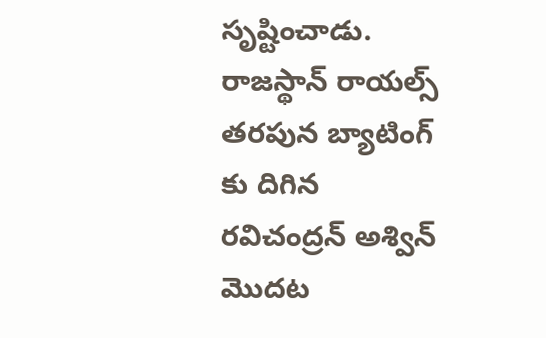సృష్టించాడు. రాజస్థాన్ రాయల్స్ తరపున బ్యాటింగ్ కు దిగిన రవిచంద్రన్ అశ్విన్ మొదట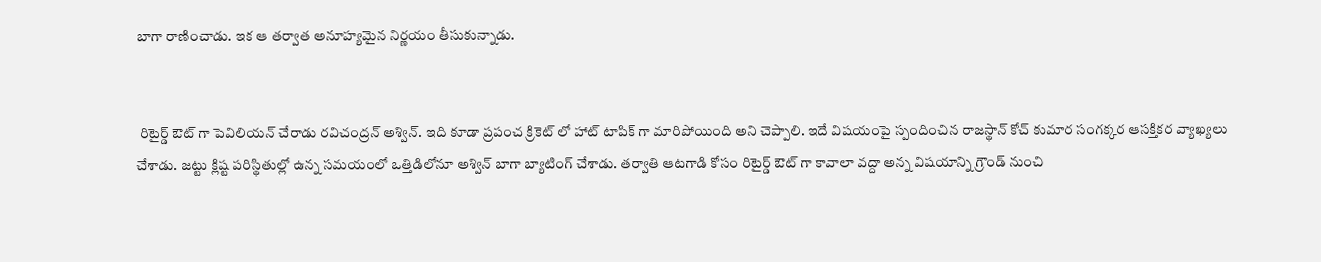బాగా రాణించాడు. ఇక ఆ తర్వాత అనూహ్యమైన నిర్ణయం తీసుకున్నాడు.


 రిటైర్డ్ ఔట్ గా పెవిలియన్ చేరాడు రవిచంద్రన్ అశ్విన్. ఇది కూడా ప్రపంచ క్రికెట్ లో హాట్ టాపిక్ గా మారిపోయింది అని చెప్పాలి. ఇదే విషయంపై స్పందించిన రాజస్థాన్ కోచ్ కుమార సంగక్కర ఆసక్తికర వ్యాఖ్యలు చేశాడు. జట్టు క్లిష్ట పరిస్థితుల్లో ఉన్న సమయంలో ఒత్తిడిలోనూ అశ్విన్ బాగా బ్యాటింగ్ చేశాడు. తర్వాతి ఆటగాడి కోసం రిటైర్డ్ ఔట్ గా కావాలా వద్దా అన్న విషయాన్ని గ్రౌండ్ నుంచి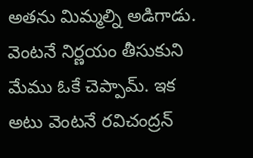అతను మిమ్మల్ని అడిగాడు.  వెంటనే నిర్ణయం తీసుకుని మేము ఓకే చెప్పామ్. ఇక అటు వెంటనే రవిచంద్రన్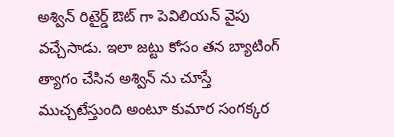అశ్విన్ రిటైర్డ్ ఔట్ గా పెవిలియన్ వైపు వచ్చేసాడు. ఇలా జట్టు కోసం తన బ్యాటింగ్ త్యాగం చేసిన అశ్విన్ ను చూస్తే ముచ్చటేస్తుంది అంటూ కుమార సంగక్కర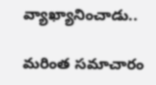వ్యాఖ్యానించాడు..

మరింత సమాచారం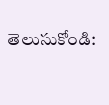తెలుసుకోండి: